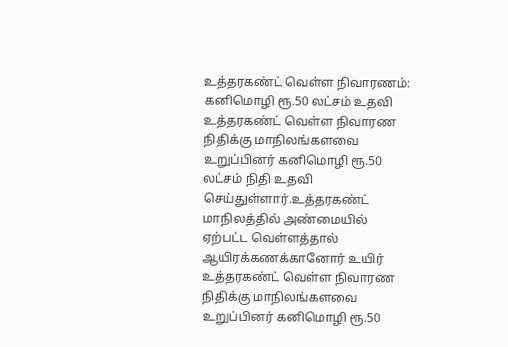உத்தரகண்ட் வெள்ள நிவாரணம்: கனிமொழி ரூ.50 லட்சம் உதவி
உத்தரகண்ட் வெள்ள நிவாரண நிதிக்கு மாநிலங்களவை உறுப்பினர் கனிமொழி ரூ.50 லட்சம் நிதி உதவி செய்துள்ளார்.உத்தரகண்ட் மாநிலத்தில் அண்மையில் ஏற்பட்ட வெள்ளத்தால் ஆயிரக்கணக்கானோர் உயிர்
உத்தரகண்ட் வெள்ள நிவாரண நிதிக்கு மாநிலங்களவை உறுப்பினர் கனிமொழி ரூ.50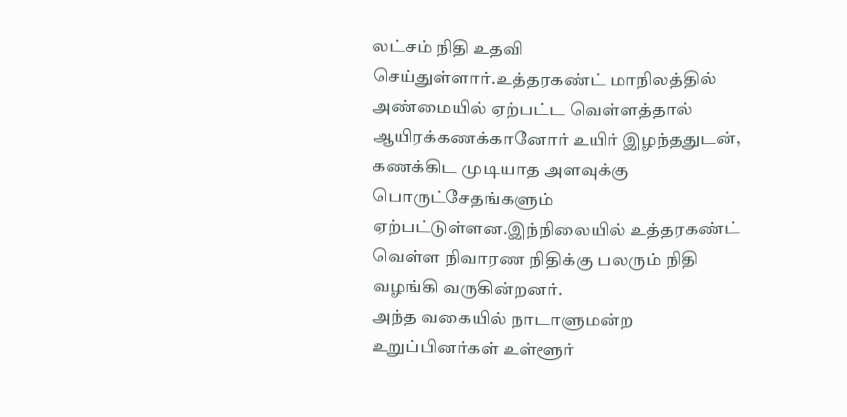லட்சம் நிதி உதவி செய்துள்ளார்.உத்தரகண்ட் மாநிலத்தில் அண்மையில் ஏற்பட்ட வெள்ளத்தால் ஆயிரக்கணக்கானோர் உயிர் இழந்ததுடன், கணக்கிட முடியாத அளவுக்கு பொருட்சேதங்களும் ஏற்பட்டுள்ளன.இந்நிலையில் உத்தரகண்ட் வெள்ள நிவாரண நிதிக்கு பலரும் நிதி வழங்கி வருகின்றனர்.
அந்த வகையில் நாடாளுமன்ற உறுப்பினர்கள் உள்ளூர்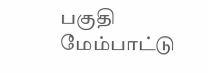பகுதி மேம்பாட்டு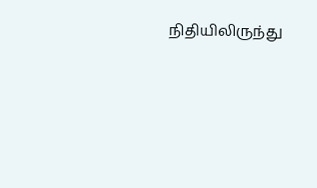நிதியிலிருந்து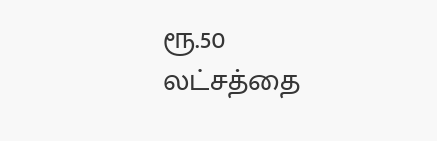ரூ.50 லட்சத்தை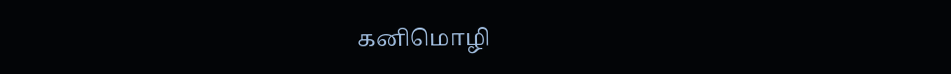கனிமொழி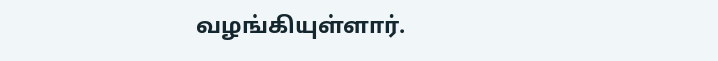வழங்கியுள்ளார்.